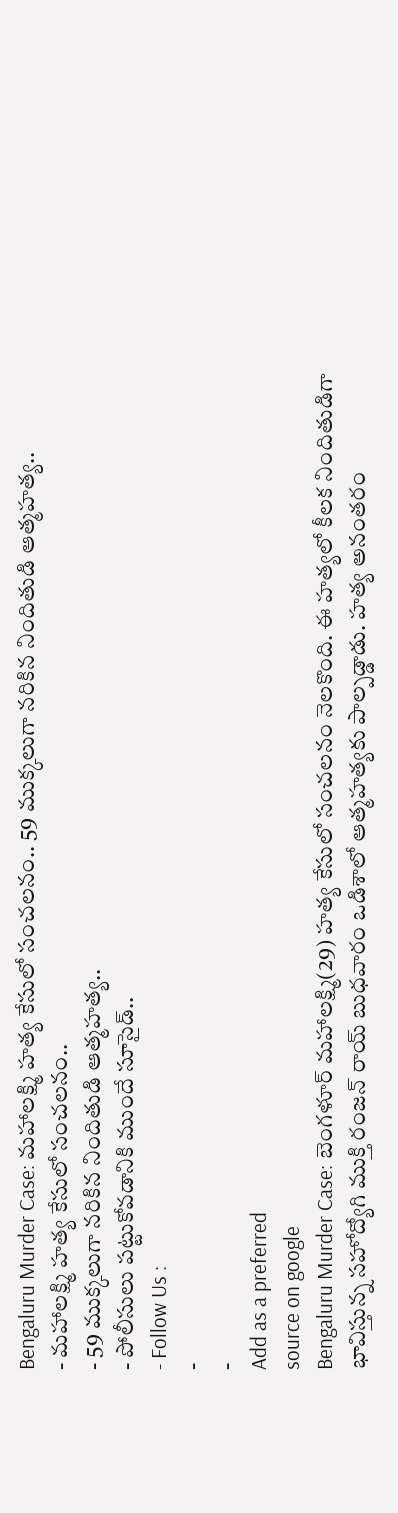Bengaluru Murder Case: మహాలక్ష్మి హత్య కేసులో సంచలనం.. 59 ముక్కలుగా నరికిన నిందితుడి ఆత్మహత్య..
- మహాలక్ష్మి హత్య కేసులో సంచలనం..
- 59 ముక్కలుగా నరికిన నిందితుడి ఆత్మహత్య..
- పోలీసులు పట్టుకోవడానికి ముందే సూసైడ్..
- Follow Us :
-
-
Add as a preferred
source on google
Bengaluru Murder Case: బెంగళూర్ మహాలక్ష్మి(29) హత్య కేసులో సంచలనం నెలకొంది. ఈ హత్యలో కీలక నిందితుడిగా భావిస్తున్న సహోద్యోగి ముక్తి రంజన్ రాయ్ బుధవారం ఒడిశాలో ఆత్మహత్యకు పాల్పడ్డాడు. హత్య అనంతరం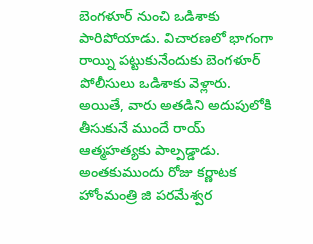బెంగళూర్ నుంచి ఒడిశాకు పారిపోయాడు. విచారణలో భాగంగా రాయ్ని పట్టుకునేందుకు బెంగళూర్ పోలీసులు ఒడిశాకు వెళ్లారు. అయితే, వారు అతడిని అదుపులోకి తీసుకునే ముందే రాయ్ ఆత్మహత్యకు పాల్పడ్డాడు.
అంతకుముందు రోజు కర్ణాటక హోంమంత్రి జి పరమేశ్వర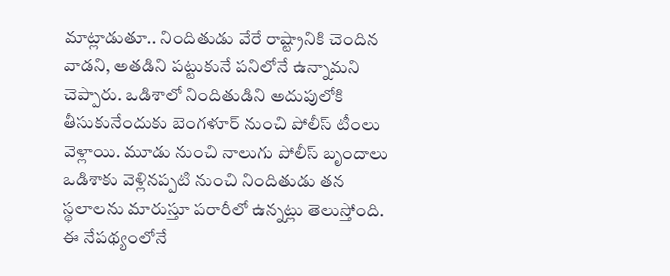మాట్లాడుతూ.. నిందితుడు వేరే రాష్ట్రానికి చెందిన వాడని, అతడిని పట్టుకునే పనిలోనే ఉన్నామని చెప్పారు. ఒడిశాలో నిందితుడిని అదుపులోకి తీసుకునేందుకు బెంగళూర్ నుంచి పోలీస్ టీంలు వెళ్లాయి. మూడు నుంచి నాలుగు పోలీస్ బృందాలు ఒడిశాకు వెళ్లినప్పటి నుంచి నిందితుడు తన స్థలాలను మారుస్తూ పరారీలో ఉన్నట్లు తెలుస్తోంది. ఈ నేపథ్యంలోనే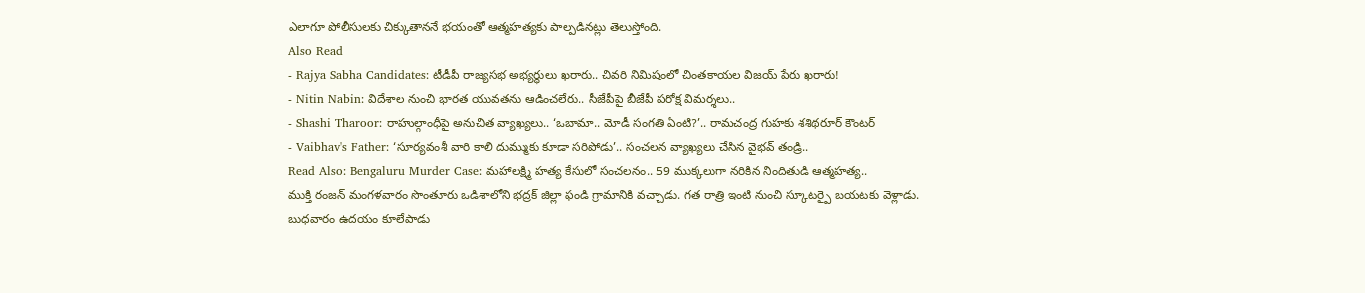ఎలాగూ పోలీసులకు చిక్కుతాననే భయంతో ఆత్మహత్యకు పాల్పడినట్లు తెలుస్తోంది.
Also Read
- Rajya Sabha Candidates: టీడీపీ రాజ్యసభ అభ్యర్థులు ఖరారు.. చివరి నిమిషంలో చింతకాయల విజయ్ పేరు ఖరారు!
- Nitin Nabin: విదేశాల నుంచి భారత యువతను ఆడించలేరు.. సీజేపీపై బీజేపీ పరోక్ష విమర్శలు..
- Shashi Tharoor: రాహుల్గాంధీపై అనుచిత వ్యాఖ్యలు.. ‘ఒబామా.. మోడీ సంగతి ఏంటి?’.. రామచంద్ర గుహకు శశిథరూర్ కౌంటర్
- Vaibhav's Father: ‘సూర్యవంశీ వారి కాలి దుమ్ముకు కూడా సరిపోడు’.. సంచలన వ్యాఖ్యలు చేసిన వైభవ్ తండ్రి..
Read Also: Bengaluru Murder Case: మహాలక్ష్మి హత్య కేసులో సంచలనం.. 59 ముక్కలుగా నరికిన నిందితుడి ఆత్మహత్య..
ముక్తి రంజన్ మంగళవారం సొంతూరు ఒడిశాలోని భద్రక్ జిల్లా ఫండి గ్రామానికి వచ్చాడు. గత రాత్రి ఇంటి నుంచి స్కూటర్పై బయటకు వెళ్లాడు. బుధవారం ఉదయం కూలేపాడు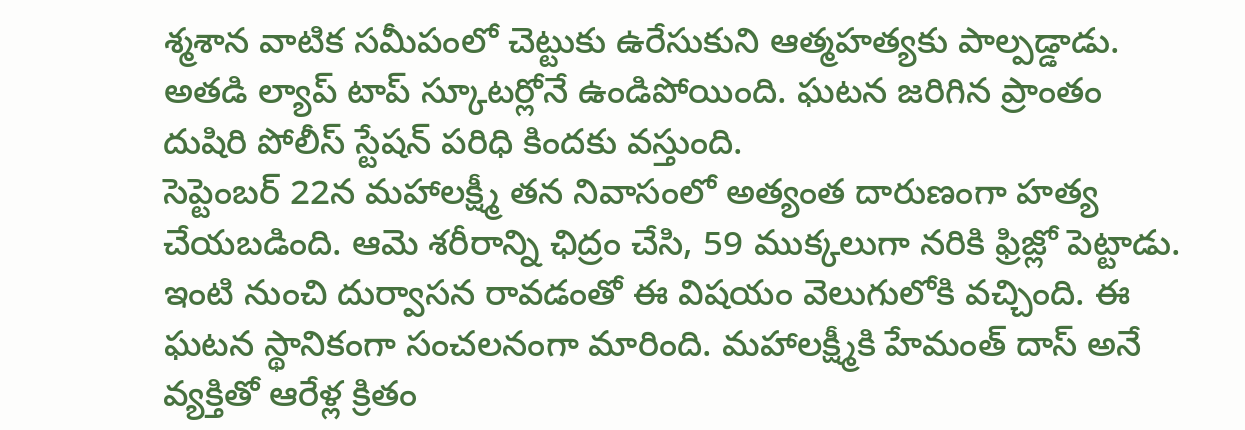శ్మశాన వాటిక సమీపంలో చెట్టుకు ఉరేసుకుని ఆత్మహత్యకు పాల్పడ్డాడు. అతడి ల్యాప్ టాప్ స్కూటర్లోనే ఉండిపోయింది. ఘటన జరిగిన ప్రాంతం దుషిరి పోలీస్ స్టేషన్ పరిధి కిందకు వస్తుంది.
సెప్టెంబర్ 22న మహాలక్ష్మీ తన నివాసంలో అత్యంత దారుణంగా హత్య చేయబడింది. ఆమె శరీరాన్ని ఛిద్రం చేసి, 59 ముక్కలుగా నరికి ఫ్రిజ్లో పెట్టాడు. ఇంటి నుంచి దుర్వాసన రావడంతో ఈ విషయం వెలుగులోకి వచ్చింది. ఈ ఘటన స్థానికంగా సంచలనంగా మారింది. మహాలక్ష్మీకి హేమంత్ దాస్ అనే వ్యక్తితో ఆరేళ్ల క్రితం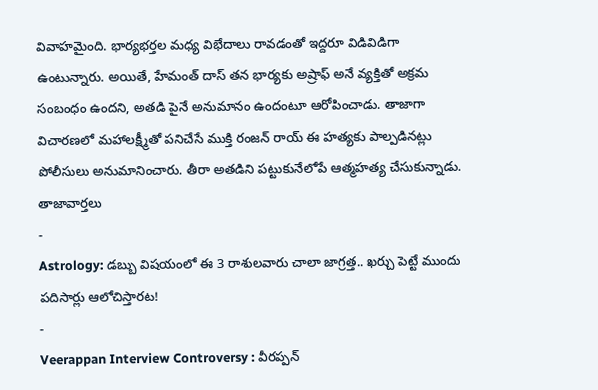వివాహమైంది. భార్యభర్తల మధ్య విభేదాలు రావడంతో ఇద్దరూ విడివిడిగా ఉంటున్నారు. అయితే, హేమంత్ దాస్ తన భార్యకు అష్రాఫ్ అనే వ్యక్తితో అక్రమ సంబంధం ఉందని, అతడి పైనే అనుమానం ఉందంటూ ఆరోపించాడు. తాజాగా విచారణలో మహాలక్ష్మీతో పనిచేసే ముక్తి రంజన్ రాయ్ ఈ హత్యకు పాల్పడినట్లు పోలీసులు అనుమానించారు. తీరా అతడిని పట్టుకునేలోపే ఆత్మహత్య చేసుకున్నాడు.
తాజావార్తలు
-
Astrology: డబ్బు విషయంలో ఈ 3 రాశులవారు చాలా జాగ్రత్త.. ఖర్చు పెట్టే ముందు పదిసార్లు ఆలోచిస్తారట!
-
Veerappan Interview Controversy : వీరప్పన్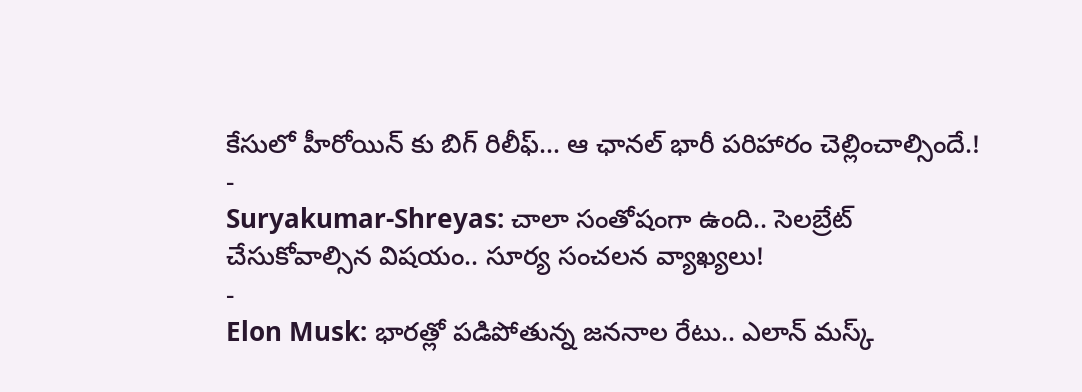కేసులో హీరోయిన్ కు బిగ్ రిలీఫ్… ఆ ఛానల్ భారీ పరిహారం చెల్లించాల్సిందే.!
-
Suryakumar-Shreyas: చాలా సంతోషంగా ఉంది.. సెలబ్రేట్ చేసుకోవాల్సిన విషయం.. సూర్య సంచలన వ్యాఖ్యలు!
-
Elon Musk: భారత్లో పడిపోతున్న జననాల రేటు.. ఎలాన్ మస్క్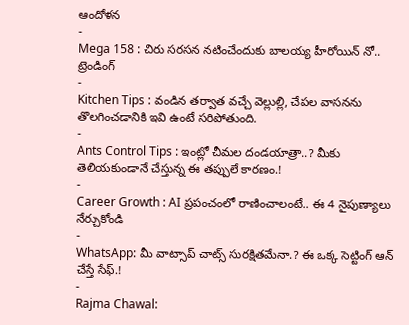ఆందోళన
-
Mega 158 : చిరు సరసన నటించేందుకు బాలయ్య హీరోయిన్ నో..
ట్రెండింగ్
-
Kitchen Tips : వండిన తర్వాత వచ్చే వెల్లుల్లి, చేపల వాసనను తొలగించడానికి ఇవి ఉంటే సరిపోతుంది.
-
Ants Control Tips : ఇంట్లో చీమల దండయాత్రా..? మీకు తెలియకుండానే చేస్తున్న ఈ తప్పులే కారణం.!
-
Career Growth : AI ప్రపంచంలో రాణించాలంటే.. ఈ 4 నైపుణ్యాలు నేర్చుకోండి
-
WhatsApp: మీ వాట్సాప్ చాట్స్ సురక్షితమేనా.? ఈ ఒక్క సెట్టింగ్ ఆన్ చేస్తే సేఫ్.!
-
Rajma Chawal: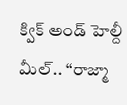క్విక్ అండ్ హెల్దీ మీల్.. “రాజ్మా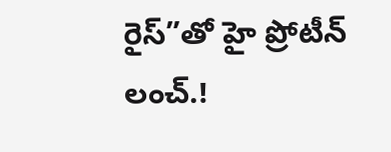రైస్”తో హై ప్రోటీన్ లంచ్.!